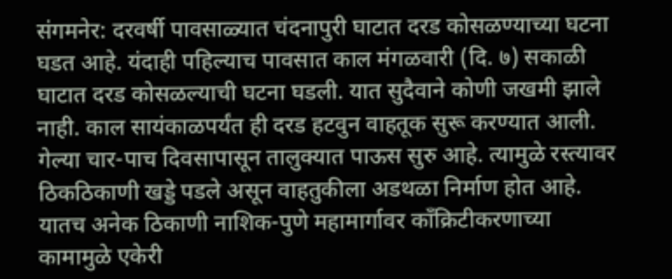संगमनेर: दरवर्षी पावसाळ्यात चंदनापुरी घाटात दरड कोसळण्याच्या घटना घडत आहे. यंदाही पहिल्याच पावसात काल मंगळवारी (दि. ७) सकाळी घाटात दरड कोसळल्याची घटना घडली. यात सुदैवाने कोणी जखमी झाले नाही. काल सायंकाळपर्यंत ही दरड हटवुन वाहतूक सुरू करण्यात आली.
गेल्या चार-पाच दिवसापासून तालुक्यात पाऊस सुरु आहे. त्यामुळे रस्त्यावर ठिकठिकाणी खड्डे पडले असून वाहतुकीला अडथळा निर्माण होत आहे. यातच अनेक ठिकाणी नाशिक-पुणे महामार्गावर काँक्रिटीकरणाच्या कामामुळे एकेरी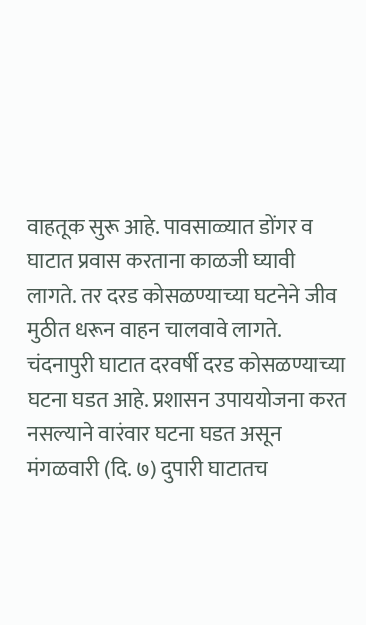वाहतूक सुरू आहे. पावसाळ्यात डोंगर व घाटात प्रवास करताना काळजी घ्यावी लागते. तर दरड कोसळण्याच्या घटनेने जीव मुठीत धरून वाहन चालवावे लागते.
चंदनापुरी घाटात दरवर्षी दरड कोसळण्याच्या घटना घडत आहे. प्रशासन उपाययोजना करत नसल्याने वारंवार घटना घडत असून मंगळवारी (दि. ७) दुपारी घाटातच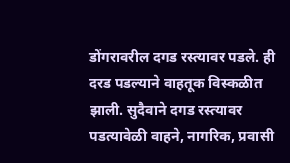डोंगरावरील दगड रस्त्यावर पडले. ही दरड पडल्याने वाहतूक विस्कळीत झाली. सुदैवाने दगड रस्त्यावर पडत्यावेळी वाहने, नागरिक, प्रवासी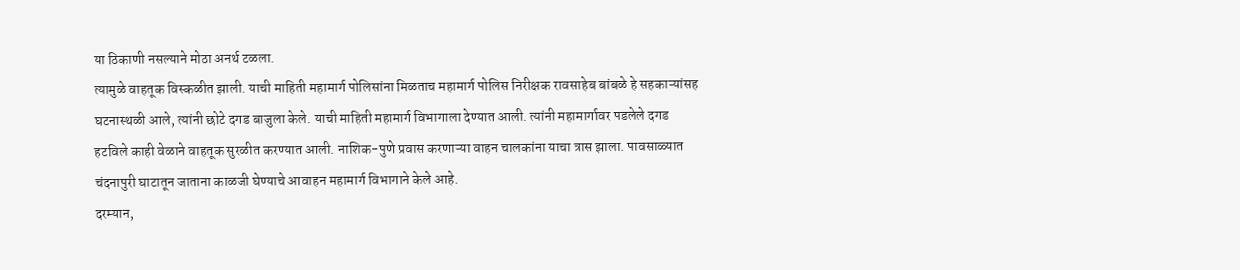या ठिकाणी नसल्याने मोठा अनर्थ टळला.
त्यामुळे वाहतूक विस्कळीत झाली. याची माहिती महामार्ग पोलिसांना मिळताच महामार्ग पोलिस निरीक्षक रावसाहेब बांबळे हे सहकाऱ्यांसह घटनास्थळी आले, त्यांनी छोटे दगड बाजुला केले. याची माहिती महामार्ग विभागाला देण्यात आली. त्यांनी महामार्गावर पडलेले दगड हटविले काही वेळाने वाहतूक सुरळीत करण्यात आली. नाशिक-पुणे प्रवास करणाऱ्या वाहन चालकांना याचा त्रास झाला. पावसाळ्यात चंदनापुरी घाटातून जाताना काळजी घेण्याचे आवाहन महामार्ग विभागाने केले आहे.
दरम्यान,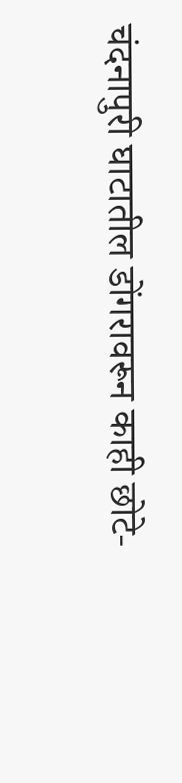चंदनापुरी घाटातील डोंगरावरून काही छोटे-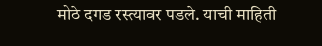मोठे दगड रस्त्यावर पडले. याची माहिती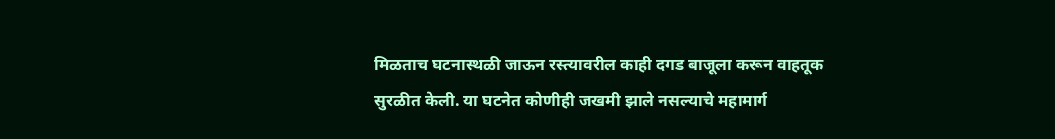मिळताच घटनास्थळी जाऊन रस्त्यावरील काही दगड बाजूला करून वाहतूक सुरळीत केली. या घटनेत कोणीही जखमी झाले नसल्याचे महामार्ग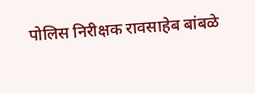पोलिस निरीक्षक रावसाहेब बांबळे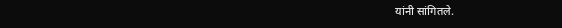यांनी सांगितले.